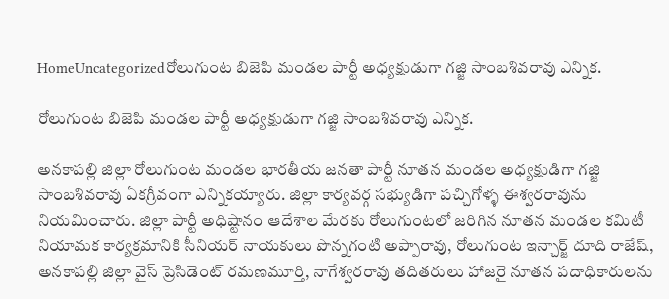HomeUncategorizedరోలుగుంట బిజెపి మండల పార్టీ అధ్యక్షుడుగా గజ్జి సాంబశివరావు ఎన్నిక.

రోలుగుంట బిజెపి మండల పార్టీ అధ్యక్షుడుగా గజ్జి సాంబశివరావు ఎన్నిక.

అనకాపల్లి జిల్లా రోలుగుంట మండల భారతీయ జనతా పార్టీ నూతన మండల అధ్యక్షుడిగా గజ్జి సాంబశివరావు ఏకగ్రీవంగా ఎన్నికయ్యారు. జిల్లా కార్యవర్గ సభ్యుడిగా పచ్చిగోళ్ళ ఈశ్వరరావును నియమించారు. జిల్లా పార్టీ అధిష్టానం ఆదేశాల మేరకు రోలుగుంటలో జరిగిన నూతన మండల కమిటీ నియామక కార్యక్రమానికి సీనియర్ నాయకులు పొన్నగంటి అప్పారావు, రోలుగుంట ఇన్చార్జ్ దూది రాజేష్, అనకాపల్లి జిల్లా వైస్ ప్రెసిడెంట్ రమణమూర్తి, నాగేశ్వరరావు తదితరులు హాజరై నూతన పదాధికారులను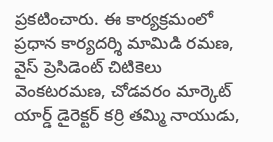ప్రకటించారు. ఈ కార్యక్రమంలో ప్రధాన కార్యదర్శి మామిడి రమణ, వైస్ ప్రెసిడెంట్ చిటికెలు వెంకటరమణ, చోడవరం మార్కెట్ యార్డ్ డైరెక్టర్ కర్రి తమ్మి నాయుడు,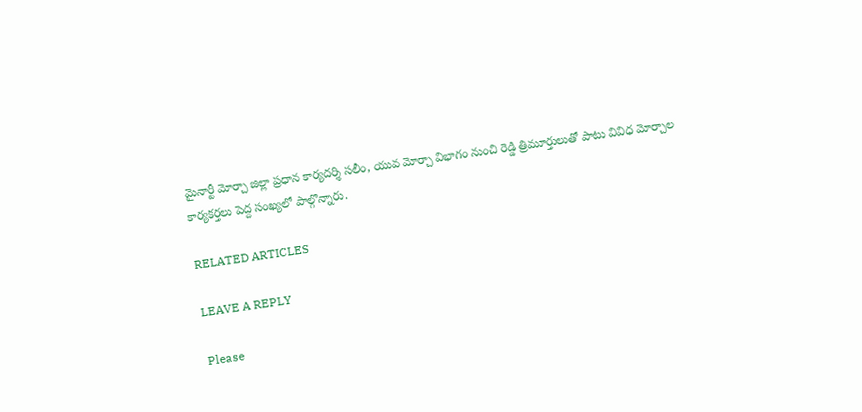మైనార్టీ మోర్చా జిల్లా ప్రధాన కార్యదర్శి సలీం, యువ మోర్చా విభాగం నుంచి రెడ్డి త్రిమూర్తులుతో పాటు వివిధ మోర్చాల కార్యకర్తలు పెద్ద సంఖ్యలో పాల్గొన్నారు.

RELATED ARTICLES

LEAVE A REPLY

Please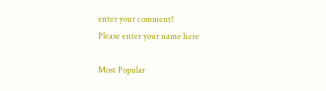enter your comment!
Please enter your name here

Most Popular